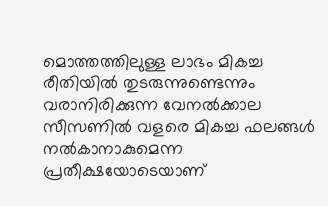മൊത്തത്തിലുള്ള ലാഭം മികച്ച രീതിയില്‍ തുടരുന്നുണ്ടെന്നും വരാനിരിക്കുന്ന വേനല്‍ക്കാല സീസണില്‍ വളരെ മികച്ച ഫലങ്ങള്‍ നല്‍കാനാകുമെന്ന പ്രതീക്ഷയോടെയാണ്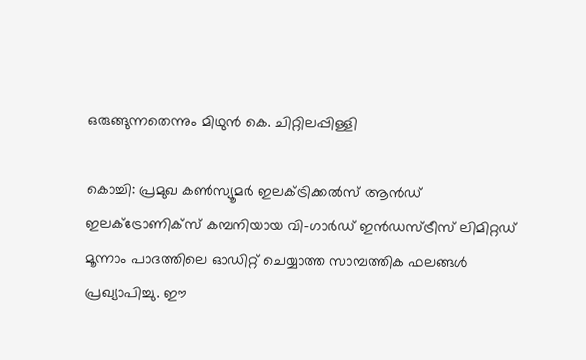ഒരുങ്ങുന്നതെന്നും മിഥുന്‍ കെ. ചിറ്റിലപ്പിള്ളി

കൊച്ചി: പ്രമുഖ കണ്‍സ്യൂമര്‍ ഇലക്ട്രിക്കല്‍സ് ആന്‍ഡ് ഇലക്ട്രോണിക്‌സ് കമ്പനിയായ വി-ഗാര്‍ഡ് ഇന്‍ഡസ്ട്രീസ് ലിമിറ്റഡ് മൂന്നാം പാദത്തിലെ ഓഡിറ്റ് ചെയ്യാത്ത സാമ്പത്തിക ഫലങ്ങള്‍ പ്രഖ്യാപിച്ചു. ഈ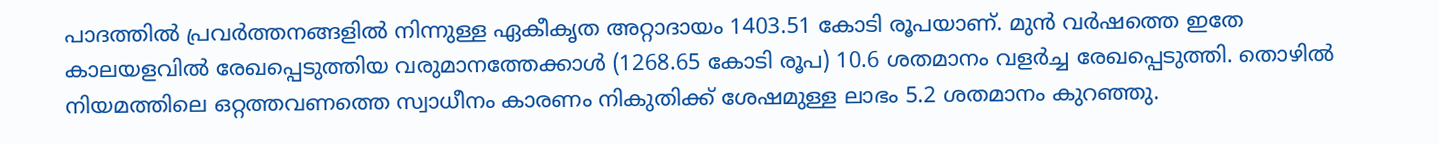പാദത്തില്‍ പ്രവര്‍ത്തനങ്ങളില്‍ നിന്നുള്ള ഏകീകൃത അറ്റാദായം 1403.51 കോടി രൂപയാണ്. മുന്‍ വര്‍ഷത്തെ ഇതേ കാലയളവില്‍ രേഖപ്പെടുത്തിയ വരുമാനത്തേക്കാള്‍ (1268.65 കോടി രൂപ) 10.6 ശതമാനം വളര്‍ച്ച രേഖപ്പെടുത്തി. തൊഴില്‍ നിയമത്തിലെ ഒറ്റത്തവണത്തെ സ്വാധീനം കാരണം നികുതിക്ക് ശേഷമുള്ള ലാഭം 5.2 ശതമാനം കുറഞ്ഞു.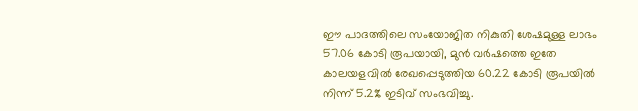ഈ പാദത്തിലെ സംയോജിത നികുതി ശേഷമുള്ള ലാഭം 57.06 കോടി രൂപയായി, മുന്‍ വര്‍ഷത്തെ ഇതേ കാലയളവില്‍ രേഖപ്പെടുത്തിയ 60.22 കോടി രൂപയില്‍ നിന്ന് 5.2% ഇടിവ് സംഭവിച്ചു.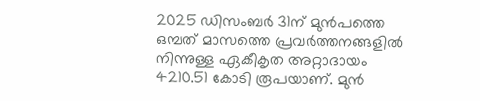2025 ഡിസംബര്‍ 31ന് മുന്‍പത്തെ ഒമ്പത് മാസത്തെ പ്രവര്‍ത്തനങ്ങളില്‍ നിന്നുള്ള ഏകീകൃത അറ്റാദായം 4210.51 കോടി രൂപയാണ്. മുന്‍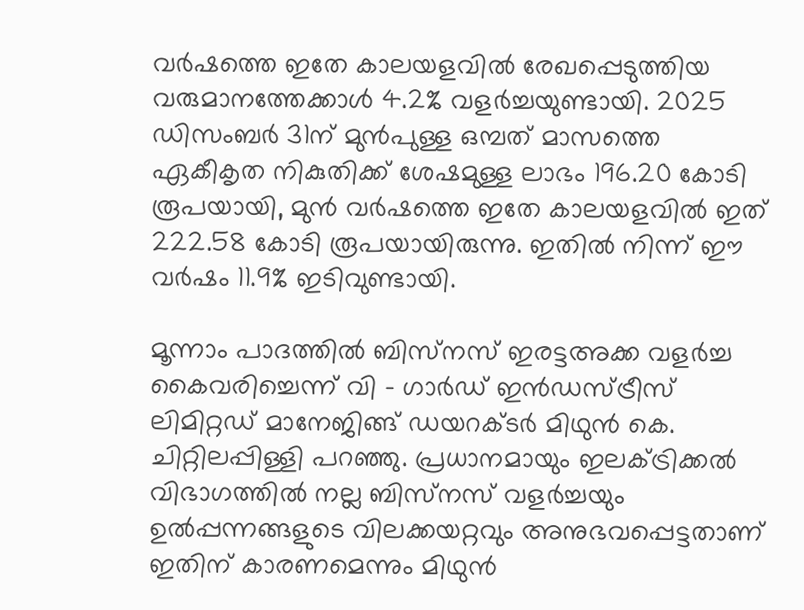വര്‍ഷത്തെ ഇതേ കാലയളവില്‍ രേഖപ്പെടുത്തിയ വരുമാനത്തേക്കാള്‍ 4.2% വളര്‍ച്ചയുണ്ടായി. 2025 ഡിസംബര്‍ 31ന് മുന്‍പുള്ള ഒമ്പത് മാസത്തെ ഏകീകൃത നികുതിക്ക് ശേഷമുള്ള ലാഭം 196.20 കോടി രൂപയായി, മുന്‍ വര്‍ഷത്തെ ഇതേ കാലയളവില്‍ ഇത് 222.58 കോടി രൂപയായിരുന്നു. ഇതില്‍ നിന്ന് ഈ വര്‍ഷം 11.9% ഇടിവുണ്ടായി.

മൂന്നാം പാദത്തില്‍ ബിസ്‌നസ് ഇരട്ടഅക്ക വളര്‍ച്ച കൈവരിച്ചെന്ന് വി - ഗാര്‍ഡ് ഇന്‍ഡസ്ട്രീസ് ലിമിറ്റഡ് മാനേജിങ്ങ് ഡയറക്ടര്‍ മിഥുന്‍ കെ. ചിറ്റിലപ്പിള്ളി പറഞ്ഞു. പ്രധാനമായും ഇലക്ട്രിക്കല്‍ വിഭാഗത്തില്‍ നല്ല ബിസ്‌നസ് വളര്‍ച്ചയും ഉല്‍പ്പന്നങ്ങളുടെ വിലക്കയറ്റവും അനുഭവപ്പെട്ടതാണ് ഇതിന് കാരണമെന്നും മിഥുന്‍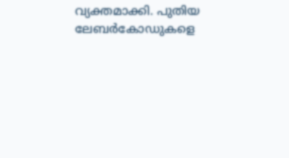വ്യക്തമാക്കി. പുതിയ ലേബര്‍കോഡുകളെ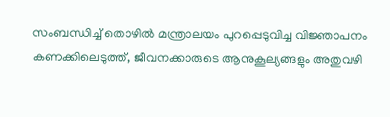സംബന്ധിച്ച് തൊഴില്‍ മന്ത്രാലയം പുറപ്പെടുവിച്ച വിജ്ഞാപനം കണക്കിലെടുത്ത്, ജീവനക്കാരുടെ ആനുകൂല്യങ്ങളും അതുവഴി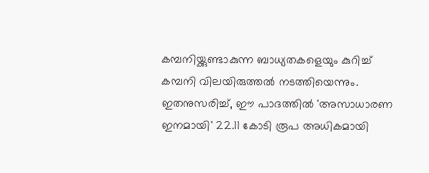കമ്പനിയ്ക്കുണ്ടാകുന്ന ബാധ്യതകളെയും കുറിച്ച് കമ്പനി വിലയിരുത്തല്‍ നടത്തിയെന്നും. ഇതനുസരിച്ച്, ഈ പാദത്തില്‍ 'അസാധാരണ ഇനമായി' 22.11 കോടി രൂപ അധികമായി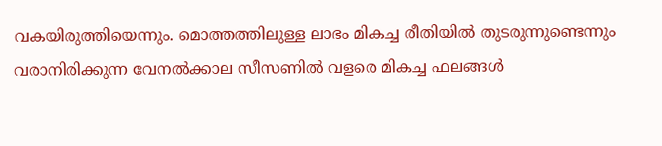വകയിരുത്തിയെന്നും. മൊത്തത്തിലുള്ള ലാഭം മികച്ച രീതിയില്‍ തുടരുന്നുണ്ടെന്നും വരാനിരിക്കുന്ന വേനല്‍ക്കാല സീസണില്‍ വളരെ മികച്ച ഫലങ്ങള്‍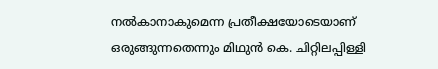നല്‍കാനാകുമെന്ന പ്രതീക്ഷയോടെയാണ് ഒരുങ്ങുന്നതെന്നും മിഥുന്‍ കെ. ചിറ്റിലപ്പിള്ളി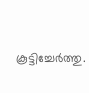കൂട്ടിച്ചേര്‍ത്തു.